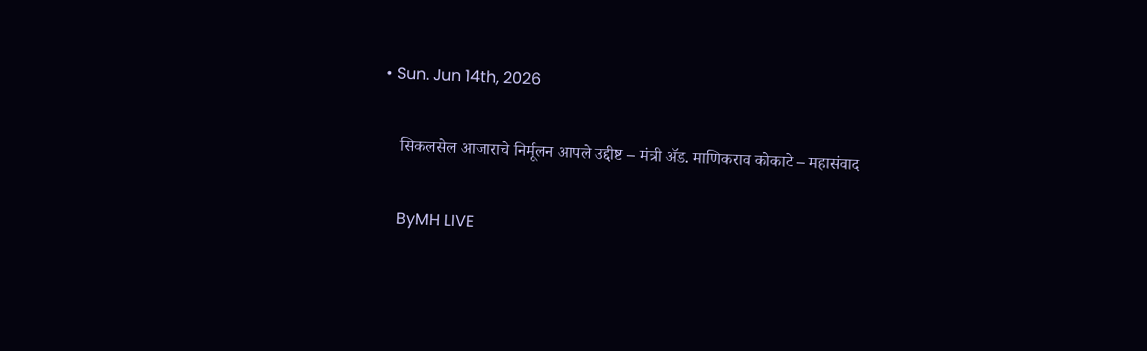• Sun. Jun 14th, 2026

    सिकलसेल आजाराचे निर्मूलन आपले उद्दीष्ट – मंत्री ॲड. माणिकराव कोकाटे – महासंवाद

    ByMH LIVE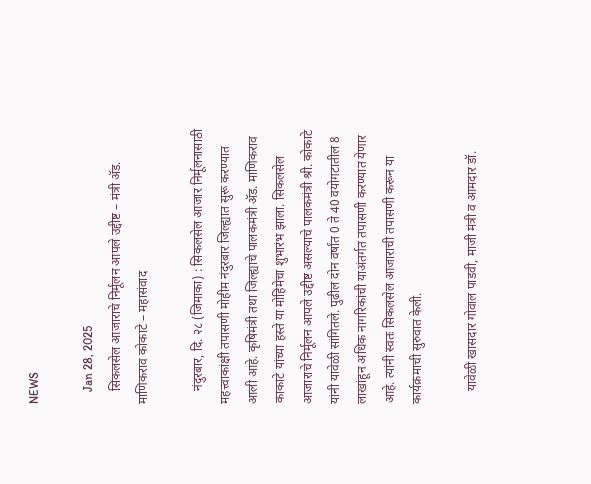NEWS

    Jan 28, 2025
    सिकलसेल आजाराचे निर्मूलन आपले उद्दीष्ट – मंत्री ॲड. माणिकराव कोकाटे – महासंवाद

    नंदुरबार, दि. २८ (जिमाका) : सिकलसेल आजार निर्मूलनासाठी महत्त्वाकांक्षी तपासणी मोहीम नंदुरबार जिल्ह्यात सुरू करण्यात आली आहे. कृषिमंत्री तथा जिल्ह्याचे पालकमंत्री ॲड. माणिकराव काकाटे यांच्या हस्ते या मोहिमेचा शुभारंभ झाला. सिकलसेल आजाराचे निर्मूलन आपले उद्दीष्ट असल्याचे पालकमंत्री श्री. कोकाटे यांनी यावेळी सांगितले. पुढील दोन वर्षांत 0 ते 40 वयोगटातील 8 लाखांहून अधिक नागरिकांची याअंतर्गत तपासणी करण्यात येणार आहे. त्यांनी स्वतः सिकलसेल आजाराची तपासणी करून या कार्यक्रमाची सुरुवात केली.

    यावेळी खासदार गोवाल पाडवी, माजी मंत्री व आमदार डॉ.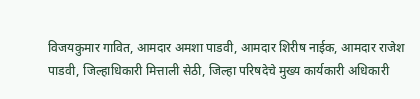विजयकुमार गावित, आमदार अमशा पाडवी, आमदार शिरीष नाईक, आमदार राजेश पाडवी, जिल्हाधिकारी मित्ताली सेठी, जिल्हा परिषदेचे मुख्य कार्यकारी अधिकारी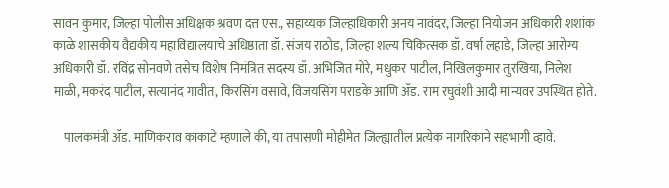सावन कुमार, जिल्हा पोलीस अधिक्षक श्रवण दत्त एस., सहाय्यक जिल्हाधिकारी अनय नावंदर, जिल्हा नियोजन अधिकारी शशांक काळे शासकीय वैद्यकीय महाविद्यालयाचे अधिष्ठाता डॉ. संजय राठोड, जिल्हा शल्य चिकित्सक डॉ. वर्षा लहाडे, जिल्हा आरोग्य अधिकारी डॉ. रविंद्र सोनवणे तसेच विशेष निमंत्रित सदस्य डॉ. अभिजित मोरे, मधुकर पाटील, निखिलकुमार तुरखिया, निलेश माळी, मकरंद पाटील, सत्यानंद गावीत, किरसिंग वसावे, विजयसिंग पराडके आणि ॲड. राम रघुवंशी आदी मान्यवर उपस्थित होते.

    पालकमंत्री ॲड. माणिकराव काकाटे म्हणाले की, या तपासणी मोहीमेत जिल्ह्यातील प्रत्येक नागरिकाने सहभागी व्हावे.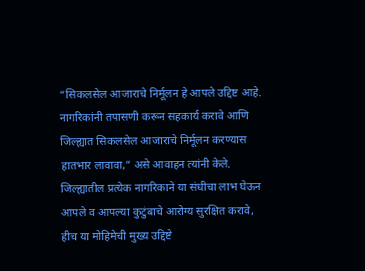“सिकलसेल आजाराचे निर्मूलन हे आपले उद्दिष्ट आहे. नागरिकांनी तपासणी करून सहकार्य करावे आणि जिल्ह्यात सिकलसेल आजाराचे निर्मूलन करण्यास हातभार लावावा,” असे आवाहन त्यांनी केले. जिल्ह्यातील प्रत्येक नागरिकाने या संधीचा लाभ घेऊन आपले व आपल्या कुटुंबाचे आरोग्य सुरक्षित करावे, हीच या मोहिमेची मुख्य उद्दिष्टे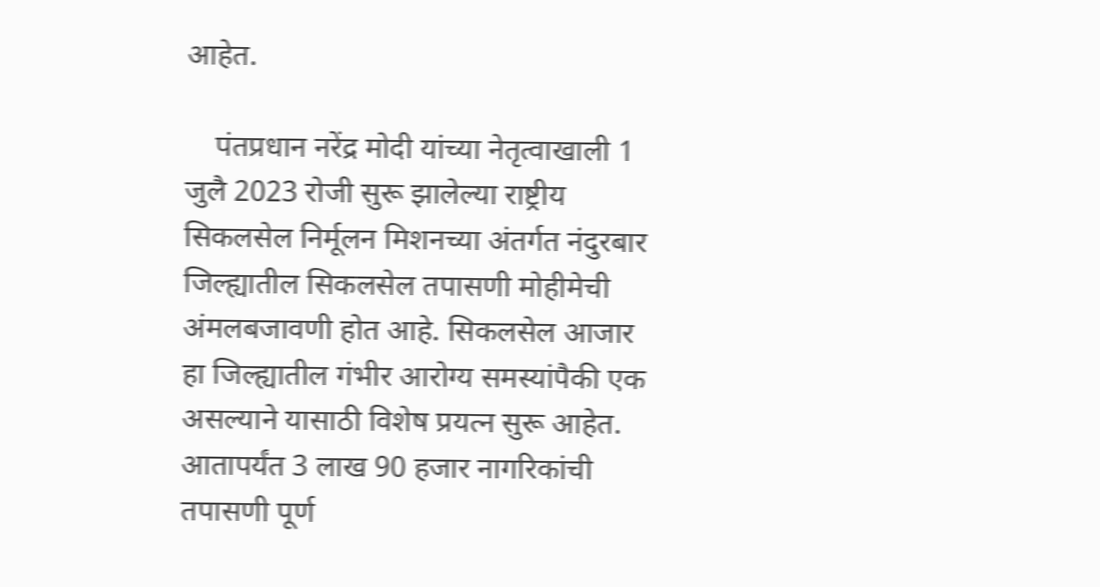आहेत.

    पंतप्रधान नरेंद्र मोदी यांच्या नेतृत्वाखाली 1 जुलै 2023 रोजी सुरू झालेल्या राष्ट्रीय सिकलसेल निर्मूलन मिशनच्या अंतर्गत नंदुरबार जिल्ह्यातील सिकलसेल तपासणी मोहीमेची अंमलबजावणी होत आहे. सिकलसेल आजार हा जिल्ह्यातील गंभीर आरोग्य समस्यांपैकी एक असल्याने यासाठी विशेष प्रयत्न सुरू आहेत. आतापर्यंत 3 लाख 90 हजार नागरिकांची तपासणी पूर्ण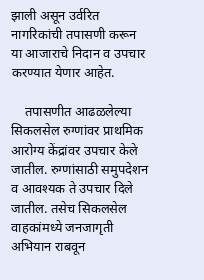झाली असून उर्वरित नागरिकांची तपासणी करून या आजाराचे निदान व उपचार करण्यात येणार आहेत.

    तपासणीत आढळलेल्या सिकलसेल रुग्णांवर प्राथमिक आरोग्य केंद्रांवर उपचार केले जातील. रुग्णांसाठी समुपदेशन व आवश्यक ते उपचार दिले जातील. तसेच सिकलसेल वाहकांमध्ये जनजागृती अभियान राबवून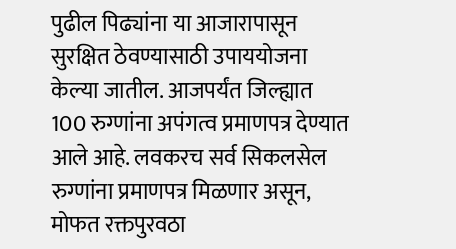पुढील पिढ्यांना या आजारापासून सुरक्षित ठेवण्यासाठी उपाययोजना केल्या जातील. आजपर्यंत जिल्ह्यात 100 रुग्णांना अपंगत्व प्रमाणपत्र देण्यात आले आहे. लवकरच सर्व सिकलसेल रुग्णांना प्रमाणपत्र मिळणार असून, मोफत रक्तपुरवठा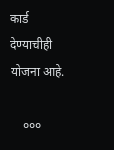कार्ड देण्याचीही योजना आहे.

    ०००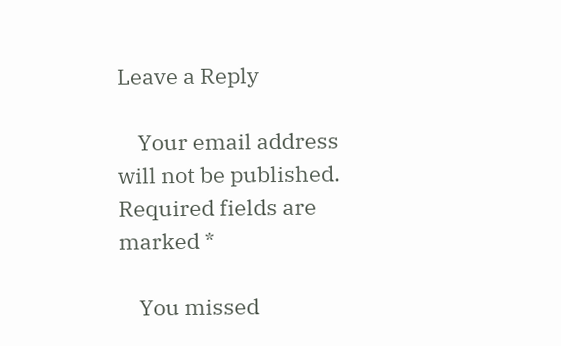Leave a Reply

    Your email address will not be published. Required fields are marked *

    You missed